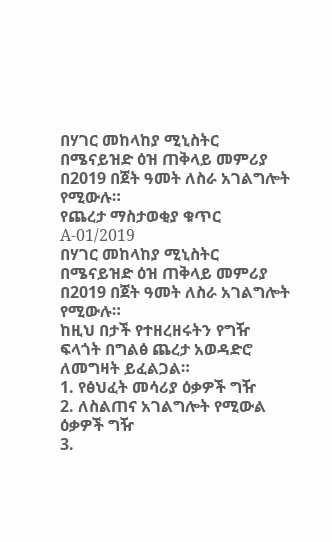በሃገር መከላከያ ሚኒስትር በሜናይዝድ ዕዝ ጠቅላይ መምሪያ በ2019 በጀት ዓመት ለስራ አገልግሎት የሚውሉ።
የጨረታ ማስታወቂያ ቁጥር A-01/2019
በሃገር መከላከያ ሚኒስትር በሜናይዝድ ዕዝ ጠቅላይ መምሪያ በ2019 በጀት ዓመት ለስራ አገልግሎት የሚውሉ።
ከዚህ በታች የተዘረዘሩትን የግዥ ፍላጎት በግልፅ ጨረታ አወዳድሮ ለመግዛት ይፈልጋል።
1. የፅህፈት መሳሪያ ዕቃዎች ግዥ
2. ለስልጠና አገልግሎት የሚውል ዕቃዎች ግዥ
3.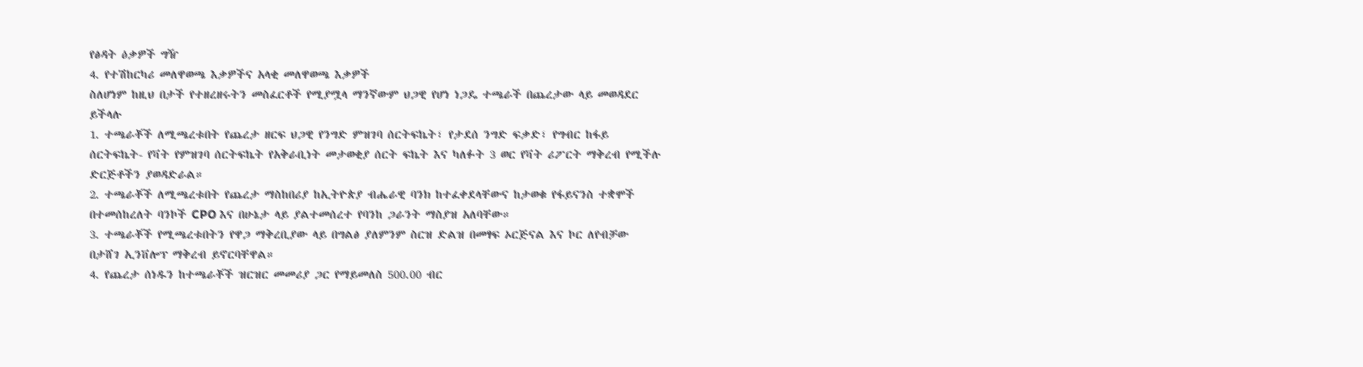የፅዳት ዕቃዎች ግዥ
4. የተሽከርካሪ መለዋወጫ እቃዎችና አላቂ መለዋወጫ እቃዎች
ስለሆነም ከዚህ በታች የተዘረዘሩትን መስፈርቶች የሚያሟላ ማንኛውም ህጋዊ የሆነ ነጋዴ ተጫራች በጨረታው ላይ መወዳደር ይችላሉ
1. ተጫራቾች ለሚጫረቱበት የጨረታ ዘርፍ ህጋዊ የንግድ ምዝገባ ሰርትፍኬት፣ የታደሰ ንግድ ፍቃድ፣ የግብር ከፋይ ሰርትፍኬት- የቫት የምዝገባ ሰርትፍኬት የአቅራቢነት መታወቂያ ሰርት ፍኬት እና ካለፉት 3 ወር የቫት ሪፖርት ማቅረብ የሚችሉ ድርጅቶችን ያወዳድራል።
2. ተጫራቾች ለሚጫረቱበት የጨረታ ማስከበሪያ ከኢትዮጵያ ብሔራዊ ባንክ ከተፈቀደላቸውና ከታወቁ የፋይናንስ ተቋሞች በተመሰከረለት ባንኮች CPO እና በሁኔታ ላይ ያልተመሰረተ የባንከ ጋራንት ማስያዝ አለባቸው።
3. ተጫራቾች የሚጫረቱበትን የዋጋ ማቅረቢያው ላይ በግልፅ ያለምንም ስርዝ ድልዝ በመፃፍ ኦርጅናል እና ኮር ለየብቻው በታሸገ ኢንቨሎፕ ማቅረብ ይኖርባቸዋል።
4. የጨረታ ሰነዱን ከተጫራቾች ዝርዝር መመሪያ ጋር የማይመለስ 500.00 ብር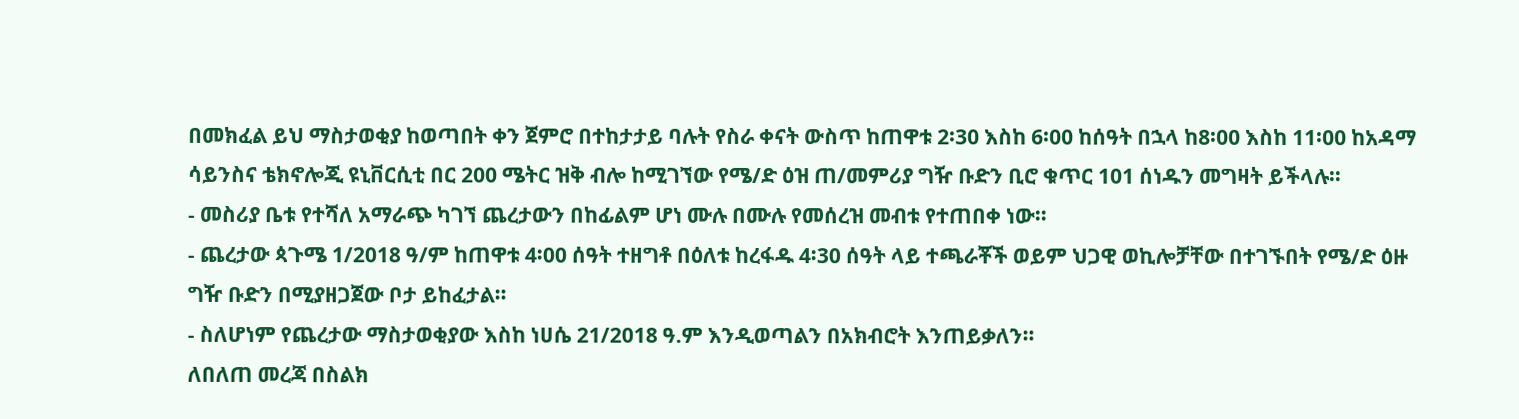በመክፈል ይህ ማስታወቂያ ከወጣበት ቀን ጀምሮ በተከታታይ ባሉት የስራ ቀናት ውስጥ ከጠዋቱ 2፡30 እስከ 6፡00 ከሰዓት በኋላ ከ8፡00 እስከ 11፡00 ከአዳማ ሳይንስና ቴክኖሎጂ ዩኒቨርሲቲ በር 200 ሜትር ዝቅ ብሎ ከሚገኘው የሜ/ድ ዕዝ ጠ/መምሪያ ግዥ ቡድን ቢሮ ቁጥር 101 ሰነዱን መግዛት ይችላሉ።
- መስሪያ ቤቱ የተሻለ አማራጭ ካገኘ ጨረታውን በከፊልም ሆነ ሙሉ በሙሉ የመሰረዝ መብቱ የተጠበቀ ነው።
- ጨረታው ጳጉሜ 1/2018 ዓ/ም ከጠዋቱ 4፡00 ሰዓት ተዘግቶ በዕለቱ ከረፋዱ 4፡30 ሰዓት ላይ ተጫራቾች ወይም ህጋዊ ወኪሎቻቸው በተገኙበት የሜ/ድ ዕዙ ግዥ ቡድን በሚያዘጋጀው ቦታ ይከፈታል።
- ስለሆነም የጨረታው ማስታወቂያው እስከ ነሀሴ 21/2018 ዓ.ም እንዲወጣልን በአክብሮት እንጠይቃለን።
ለበለጠ መረጃ በስልክ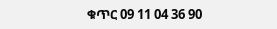ቁጥር 09 11 04 36 90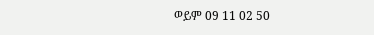ወይም 09 11 02 50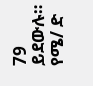79 ይደውሉ።
የሜ/ ድ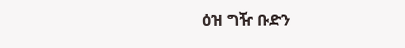ዕዝ ግዥ ቡድን